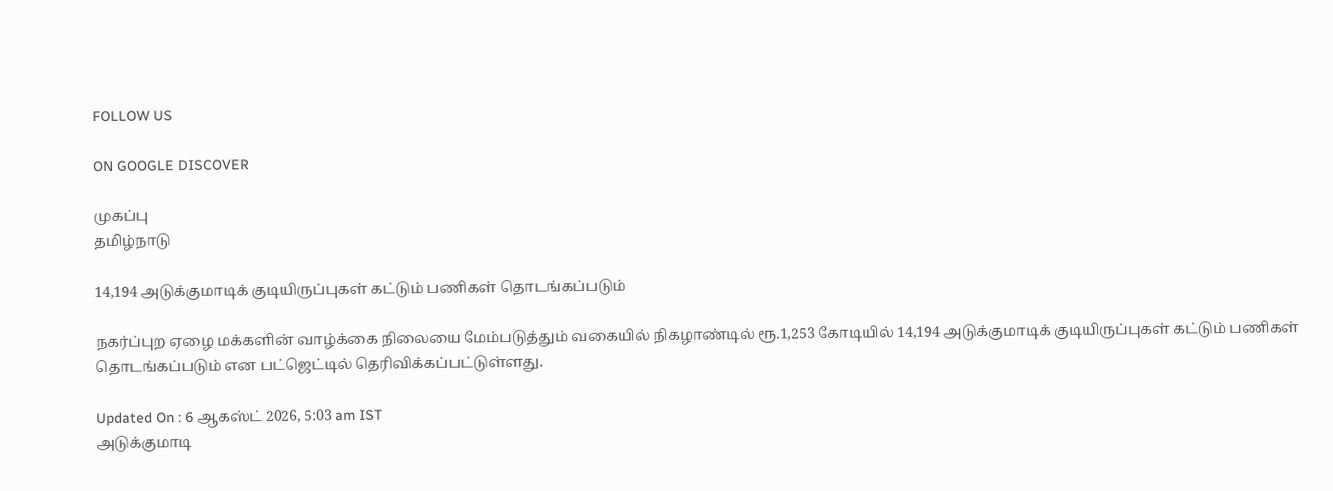FOLLOW US

ON GOOGLE DISCOVER

முகப்பு
தமிழ்நாடு

14,194 அடுக்குமாடிக் குடியிருப்புகள் கட்டும் பணிகள் தொடங்கப்படும்

நகர்ப்புற ஏழை மக்களின் வாழ்க்கை நிலையை மேம்படுத்தும் வகையில் நிகழாண்டில் ரூ.1,253 கோடியில் 14,194 அடுக்குமாடிக் குடியிருப்புகள் கட்டும் பணிகள் தொடங்கப்படும் என பட்ஜெட்டில் தெரிவிக்கப்பட்டுள்ளது.

Updated On : 6 ஆகஸ்ட் 2026, 5:03 am IST
அடுக்குமாடி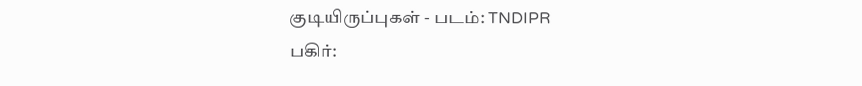குடியிருப்புகள் - படம்: TNDIPR
பகிர்: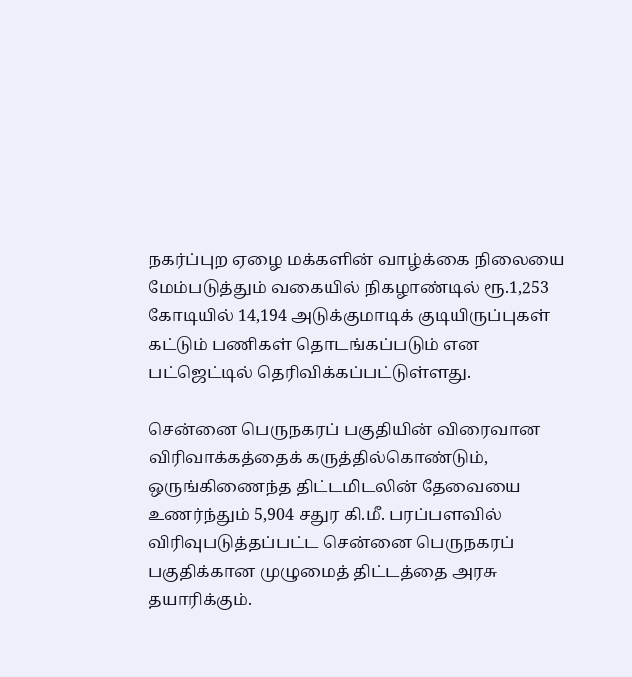நகர்ப்புற ஏழை மக்களின் வாழ்க்கை நிலையை மேம்படுத்தும் வகையில் நிகழாண்டில் ரூ.1,253 கோடியில் 14,194 அடுக்குமாடிக் குடியிருப்புகள் கட்டும் பணிகள் தொடங்கப்படும் என பட்ஜெட்டில் தெரிவிக்கப்பட்டுள்ளது.

சென்னை பெருநகரப் பகுதியின் விரைவான விரிவாக்கத்தைக் கருத்தில்கொண்டும், ஒருங்கிணைந்த திட்டமிடலின் தேவையை உணர்ந்தும் 5,904 சதுர கி.மீ. பரப்பளவில் விரிவுபடுத்தப்பட்ட சென்னை பெருநகரப் பகுதிக்கான முழுமைத் திட்டத்தை அரசு தயாரிக்கும்.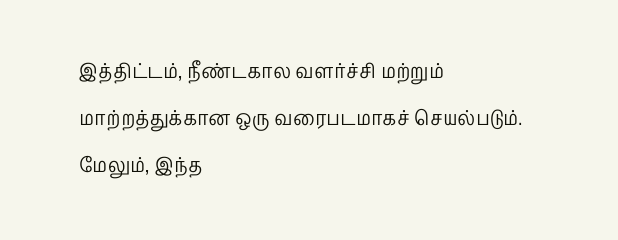இத்திட்டம், நீண்டகால வளர்ச்சி மற்றும் மாற்றத்துக்கான ஒரு வரைபடமாகச் செயல்படும். மேலும், இந்த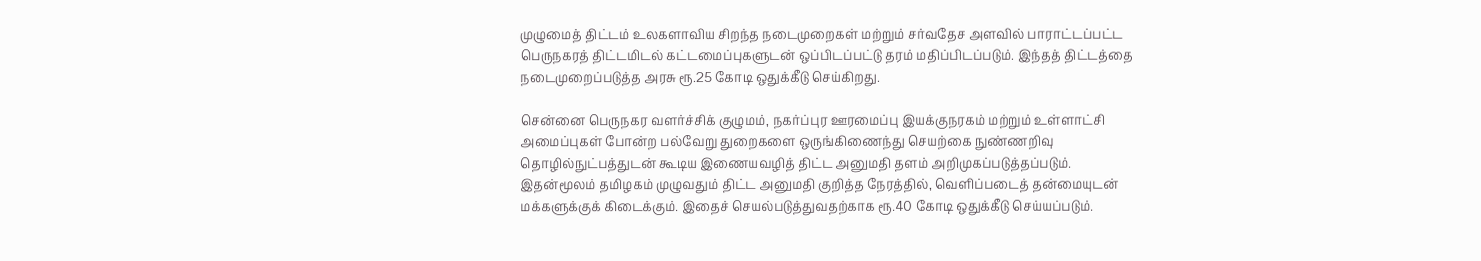முழுமைத் திட்டம் உலகளாவிய சிறந்த நடைமுறைகள் மற்றும் சர்வதேச அளவில் பாராட்டப்பட்ட பெருநகரத் திட்டமிடல் கட்டமைப்புகளுடன் ஒப்பிடப்பட்டு தரம் மதிப்பிடப்படும். இந்தத் திட்டத்தை நடைமுறைப்படுத்த அரசு ரூ.25 கோடி ஒதுக்கீடு செய்கிறது.

சென்னை பெருநகர வளர்ச்சிக் குழுமம், நகர்ப்புர ஊரமைப்பு இயக்குநரகம் மற்றும் உள்ளாட்சி அமைப்புகள் போன்ற பல்வேறு துறைகளை ஒருங்கிணைந்து செயற்கை நுண்ணறிவு தொழில்நுட்பத்துடன் கூடிய இணையவழித் திட்ட அனுமதி தளம் அறிமுகப்படுத்தப்படும். இதன்மூலம் தமிழகம் முழுவதும் திட்ட அனுமதி குறித்த நேரத்தில், வெளிப்படைத் தன்மையுடன் மக்களுக்குக் கிடைக்கும். இதைச் செயல்படுத்துவதற்காக ரூ.40 கோடி ஒதுக்கீடு செய்யப்படும்.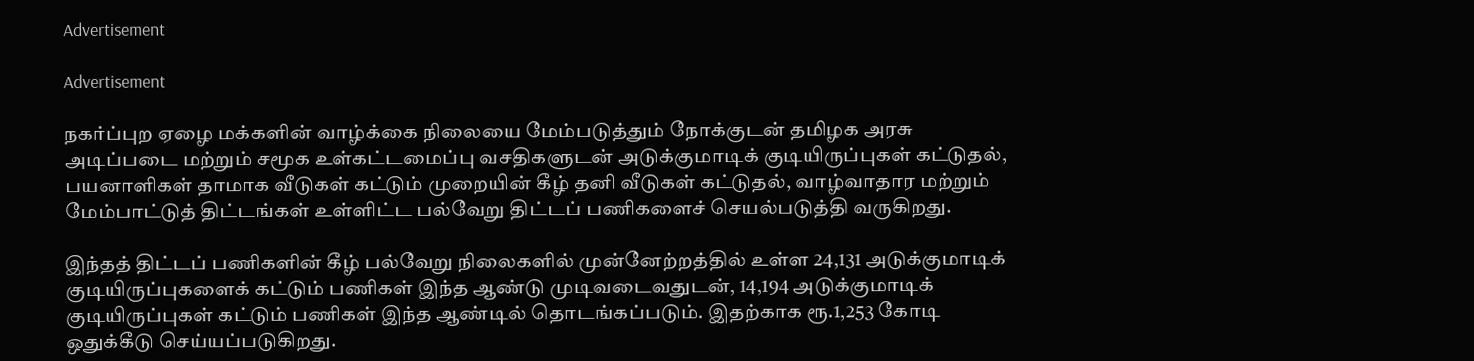Advertisement

Advertisement

நகர்ப்புற ஏழை மக்களின் வாழ்க்கை நிலையை மேம்படுத்தும் நோக்குடன் தமிழக அரசு அடிப்படை மற்றும் சமூக உள்கட்டமைப்பு வசதிகளுடன் அடுக்குமாடிக் குடியிருப்புகள் கட்டுதல், பயனாளிகள் தாமாக வீடுகள் கட்டும் முறையின் கீழ் தனி வீடுகள் கட்டுதல், வாழ்வாதார மற்றும் மேம்பாட்டுத் திட்டங்கள் உள்ளிட்ட பல்வேறு திட்டப் பணிகளைச் செயல்படுத்தி வருகிறது.

இந்தத் திட்டப் பணிகளின் கீழ் பல்வேறு நிலைகளில் முன்னேற்றத்தில் உள்ள 24,131 அடுக்குமாடிக் குடியிருப்புகளைக் கட்டும் பணிகள் இந்த ஆண்டு முடிவடைவதுடன், 14,194 அடுக்குமாடிக் குடியிருப்புகள் கட்டும் பணிகள் இந்த ஆண்டில் தொடங்கப்படும். இதற்காக ரூ.1,253 கோடி ஒதுக்கீடு செய்யப்படுகிறது.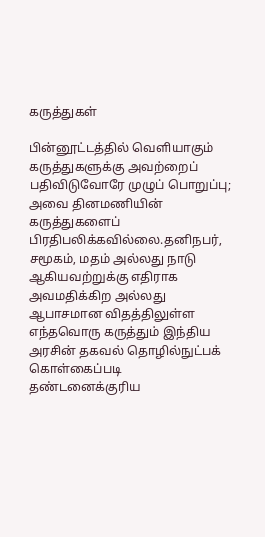கருத்துகள்

பின்னூட்டத்தில் வெளியாகும் கருத்துகளுக்கு அவற்றைப் பதிவிடுவோரே முழுப் பொறுப்பு; அவை தினமணியின் கருத்துகளைப் பிரதிபலிக்கவில்லை.தனிநபர், சமூகம், மதம் அல்லது நாடு ஆகியவற்றுக்கு எதிராக அவமதிக்கிற அல்லது ஆபாசமான விதத்திலுள்ள எந்தவொரு கருத்தும் இந்திய அரசின் தகவல் தொழில்நுட்பக் கொள்கைப்படி தண்டனைக்குரிய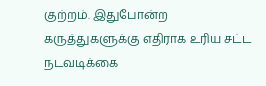குற்றம். இதுபோன்ற கருத்துகளுக்கு எதிராக உரிய சட்ட நடவடிக்கை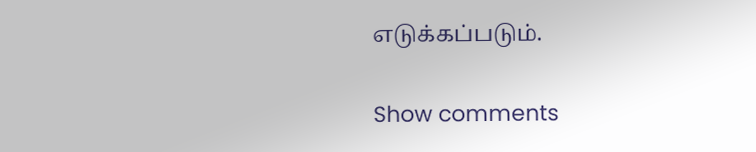எடுக்கப்படும்.

Show comments